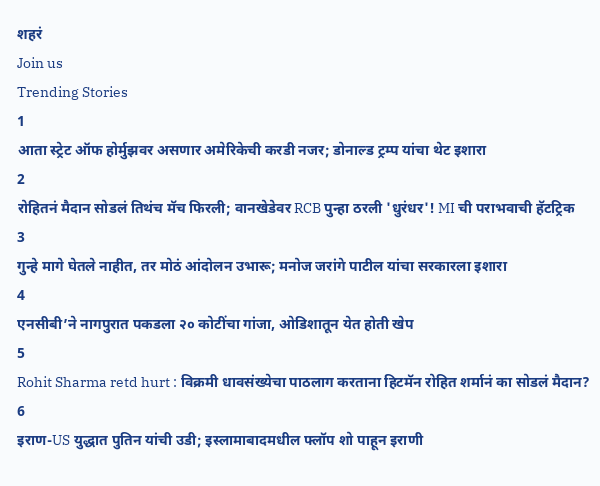शहरं
Join us
Trending Stories
1
आता स्ट्रेट ऑफ होर्मुझवर असणार अमेरिकेची करडी नजर; डोनाल्ड ट्रम्प यांचा थेट इशारा
2
रोहितनं मैदान सोडलं तिथंच मॅच फिरली; वानखेडेवर RCB पुन्हा ठरली 'धुरंधर'! MI ची पराभवाची हॅटट्रिक
3
गुन्हे मागे घेतले नाहीत, तर मोठं आंदोलन उभारू; मनोज जरांगे पाटील यांचा सरकारला इशारा
4
एनसीबी’ने नागपुरात पकडला २० कोटींचा गांजा, ओडिशातून येत होती खेप
5
Rohit Sharma retd hurt : विक्रमी धावसंख्येचा पाठलाग करताना हिटमॅन रोहित शर्मानं का सोडलं मैदान?
6
इराण-US युद्धात पुतिन यांची उडी; इस्लामाबादमधील फ्लॉप शो पाहून इराणी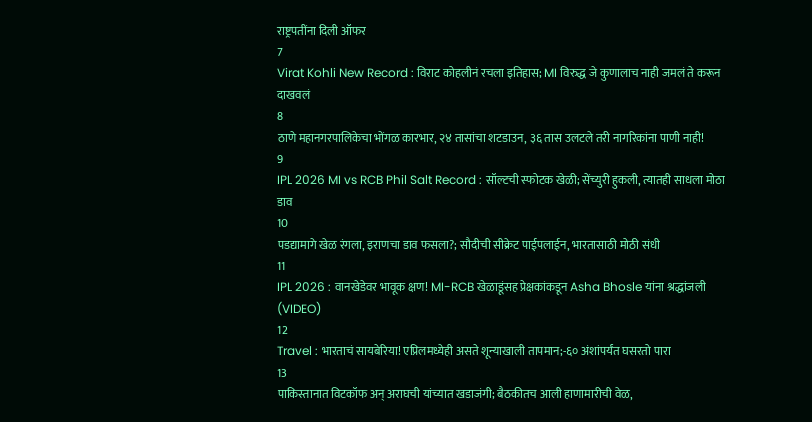राष्ट्रपतींना दिली ऑफर
7
Virat Kohli New Record : विराट कोहलीनं रचला इतिहास; MI विरुद्ध जे कुणालाच नाही जमलं ते करून दाखवलं
8
ठाणे महानगरपालिकेचा भोंगळ कारभार, २४ तासांचा शटडाउन, ३६ तास उलटले तरी नागरिकांना पाणी नाही!
9
IPL 2026 MI vs RCB Phil Salt Record : सॉल्टची स्फोटक खेळी; सेंच्युरी हुकली, त्यातही साधला मोठा डाव
10
पडद्यामागे खेळ रंगला, इराणचा डाव फसला?; सौदीची सीक्रेट पाईपलाईन, भारतासाठी मोठी संधी
11
IPL 2026 : वानखेडेवर भावूक क्षण! MI-RCB खेळाडूंसह प्रेक्षकांकडून Asha Bhosle यांना श्रद्धांजली (VIDEO)
12
Travel : भारताचं सायबेरिया! एप्रिलमध्येही असते शून्याखाली तापमान;-६० अंशांपर्यंत घसरतो पारा
13
पाकिस्तानात विटकॉफ अन् अराघची यांच्यात खडाजंगी; बैठकीतच आली हाणामारीची वेळ,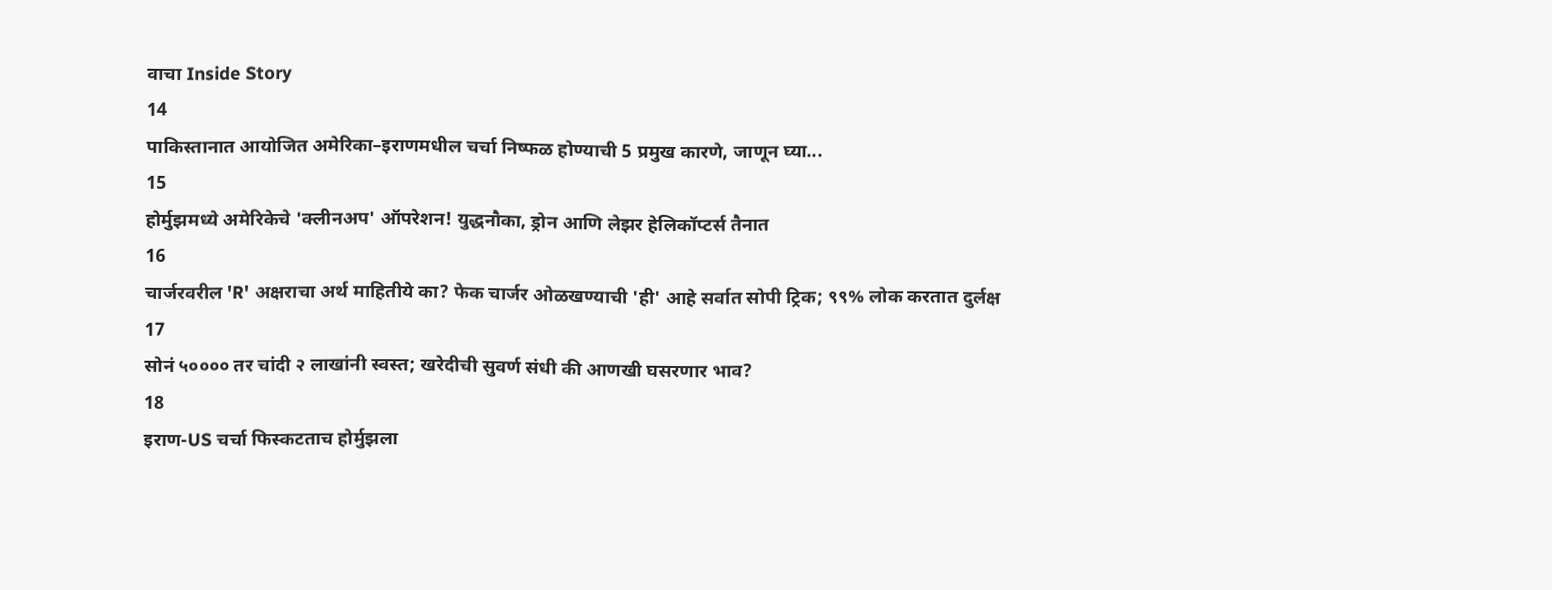वाचा Inside Story
14
पाकिस्तानात आयोजित अमेरिका–इराणमधील चर्चा निष्फळ होण्याची 5 प्रमुख कारणे, जाणून घ्या...
15
होर्मुझमध्ये अमेरिकेचे 'क्लीनअप' ऑपरेशन! युद्धनौका, ड्रोन आणि लेझर हेलिकॉप्टर्स तैनात
16
चार्जरवरील 'R' अक्षराचा अर्थ माहितीये का? फेक चार्जर ओळखण्याची 'ही' आहे सर्वात सोपी ट्रिक; ९९% लोक करतात दुर्लक्ष
17
सोनं ५०००० तर चांदी २ लाखांनी स्वस्त; खरेदीची सुवर्ण संधी की आणखी घसरणार भाव?
18
इराण-US चर्चा फिस्कटताच होर्मुझला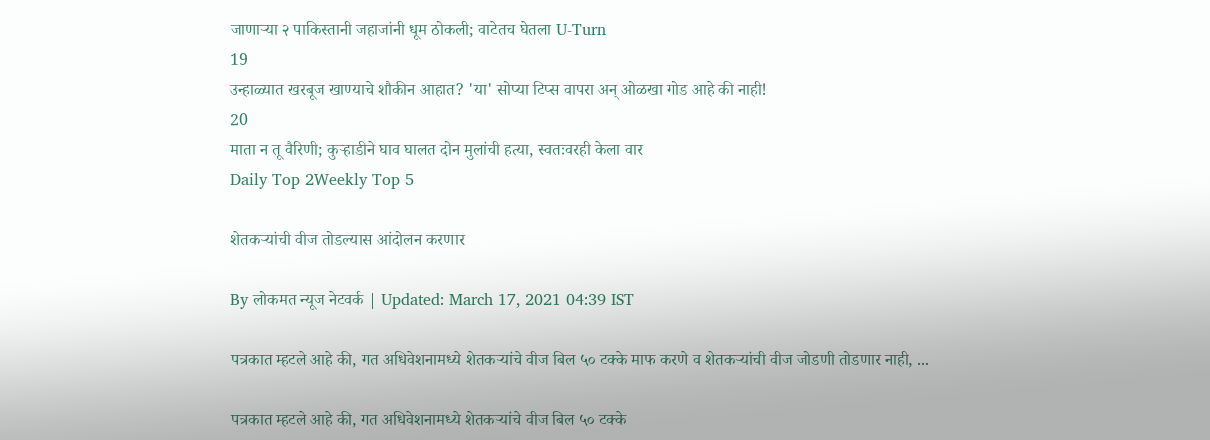जाणाऱ्या २ पाकिस्तानी जहाजांनी धूम ठोकली; वाटेतच घेतला U-Turn
19
उन्हाळ्यात खरबूज खाण्याचे शौकीन आहात? 'या' सोप्या टिप्स वापरा अन् ओळखा गोड आहे की नाही!
20
माता न तू वैरिणी; कुऱ्हाडीने घाव घालत दोन मुलांची हत्या, स्वतःवरही केला वार
Daily Top 2Weekly Top 5

शेतकऱ्यांची वीज तोडल्यास आंदोलन करणार

By लोकमत न्यूज नेटवर्क | Updated: March 17, 2021 04:39 IST

पत्रकात म्हटले आहे की, गत अधिवेशनामध्ये शेतकऱ्यांचे वीज बिल ५० टक्के माफ करणे व शेतकऱ्यांची वीज जोडणी तोडणार नाही, ...

पत्रकात म्हटले आहे की, गत अधिवेशनामध्ये शेतकऱ्यांचे वीज बिल ५० टक्के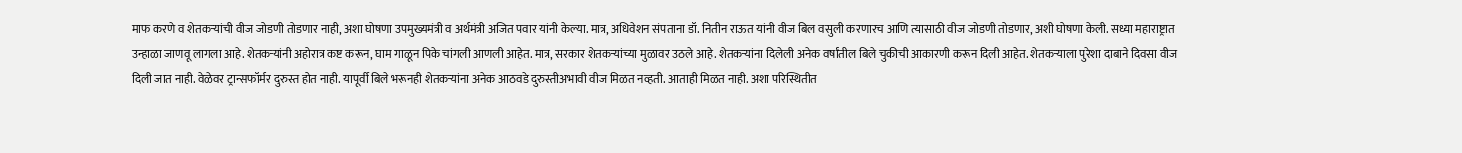माफ करणे व शेतकऱ्यांची वीज जोडणी तोडणार नाही, अशा घोषणा उपमुख्यमंत्री व अर्थमंत्री अजित पवार यांनी केल्या. मात्र, अधिवेशन संपताना डॉ. नितीन राऊत यांनी वीज बिल वसुली करणारच आणि त्यासाठी वीज जोडणी तोडणार, अशी घोषणा केली. सध्या महाराष्ट्रात उन्हाळा जाणवू लागला आहे. शेतकऱ्यांनी अहोरात्र कष्ट करून, घाम गाळून पिके चांगली आणली आहेत. मात्र, सरकार शेतकऱ्यांच्या मुळावर उठले आहे. शेतकऱ्यांना दिलेली अनेक वर्षांतील बिले चुकीची आकारणी करून दिली आहेत. शेतकऱ्याला पुरेशा दाबाने दिवसा वीज दिली जात नाही. वेळेवर ट्रान्सफॉर्मर दुरुस्त होत नाही. यापूर्वी बिले भरूनही शेतकऱ्यांना अनेक आठवडे दुरुस्तीअभावी वीज मिळत नव्हती. आताही मिळत नाही. अशा परिस्थितीत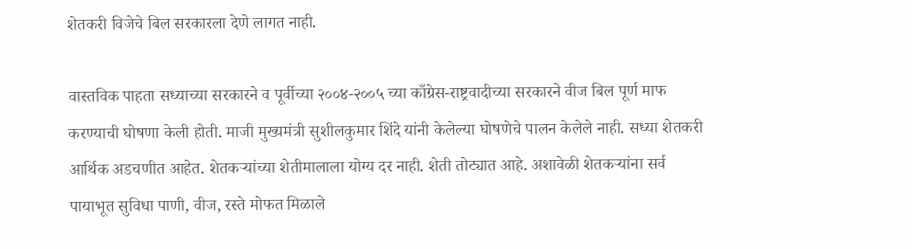शेतकरी विजेचे बिल सरकारला देणे लागत नाही.

वास्तविक पाहता सध्याच्या सरकारने व पूर्वीच्या २००४-२००५ च्या काँग्रेस-राष्ट्रवादीच्या सरकारने वीज बिल पूर्ण माफ करण्याची घोषणा केली होती. माजी मुख्यमंत्री सुशीलकुमार शिंदे यांनी केलेल्या घोषणेचे पालन केलेले नाही. सध्या शेतकरी आर्थिक अडचणीत आहेत. शेतकऱ्यांच्या शेतीमालाला योग्य दर नाही. शेती तोट्यात आहे. अशावेळी शेतकऱ्यांना सर्व पायाभूत सुविधा पाणी, वीज, रस्ते मोफत मिळाले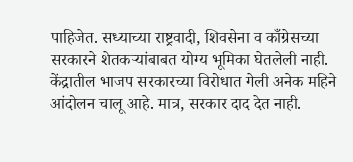पाहिजेत. सध्याच्या राष्ट्रवादी, शिवसेना व काँग्रेसच्या सरकारने शेतकऱ्यांबाबत योग्य भूमिका घेतलेली नाही. केंद्रातील भाजप सरकारच्या विरोधात गेली अनेक महिने आंदोलन चालू आहे. मात्र, सरकार दाद देत नाही.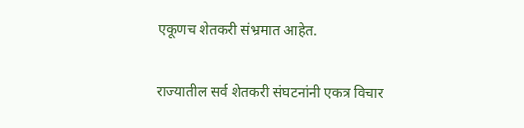एकूणच शेतकरी संभ्रमात आहेत.

राज्यातील सर्व शेतकरी संघटनांनी एकत्र विचार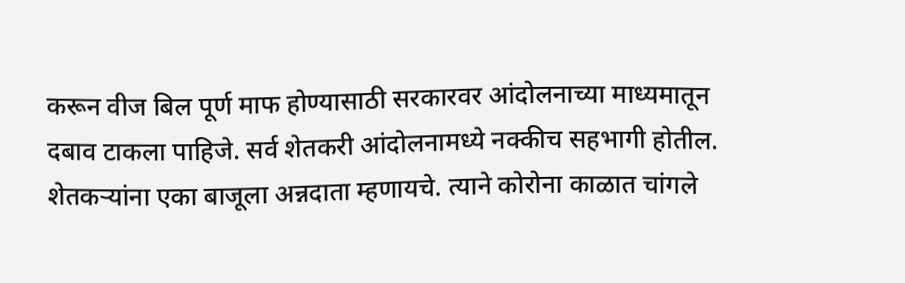करून वीज बिल पूर्ण माफ होण्यासाठी सरकारवर आंदोलनाच्या माध्यमातून दबाव टाकला पाहिजे. सर्व शेतकरी आंदोलनामध्ये नक्कीच सहभागी होतील. शेतकऱ्यांना एका बाजूला अन्नदाता म्हणायचे. त्याने कोरोना काळात चांगले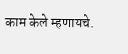काम केले म्हणायचे.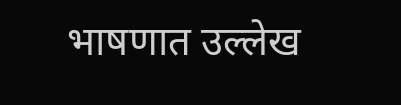भाषणात उल्लेख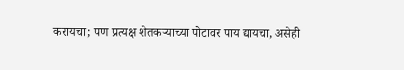करायचा; पण प्रत्यक्ष शेतकऱ्याच्या पोटावर पाय द्यायचा, असेही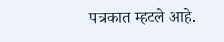पत्रकात म्हटले आहे.